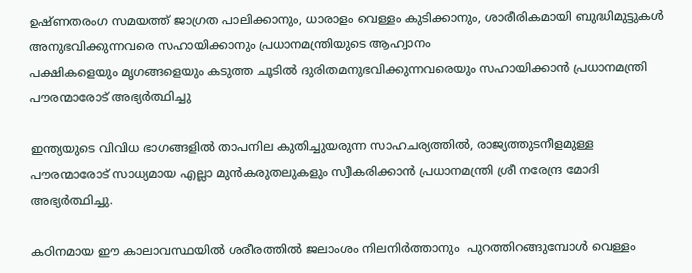ഉഷ്ണതരംഗ സമയത്ത് ജാഗ്രത പാലിക്കാനും, ധാരാളം വെള്ളം കുടിക്കാനും, ശാരീരികമായി ബുദ്ധിമുട്ടുകൾ അനുഭവിക്കുന്നവരെ സഹായിക്കാനും പ്രധാനമന്ത്രിയുടെ ആഹ്വാനം
പക്ഷികളെയും മൃഗങ്ങളെയും കടുത്ത ചൂടിൽ ദുരിതമനുഭവിക്കുന്നവരെയും സഹായിക്കാൻ പ്രധാനമന്ത്രി പൗരന്മാരോട് അഭ്യർത്ഥിച്ചു

ഇന്ത്യയുടെ വിവിധ ഭാഗങ്ങളിൽ താപനില കുതിച്ചുയരുന്ന സാഹചര്യത്തിൽ, രാജ്യത്തുടനീളമുള്ള പൗരന്മാരോട് സാധ്യമായ എല്ലാ മുൻകരുതലുകളും സ്വീകരിക്കാൻ പ്രധാനമന്ത്രി ശ്രീ നരേന്ദ്ര മോദി അഭ്യർത്ഥിച്ചു.

കഠിനമായ ഈ കാലാവസ്ഥയിൽ ശരീരത്തിൽ ജലാംശം നിലനിർത്താനും  പുറത്തിറങ്ങുമ്പോൾ വെള്ളം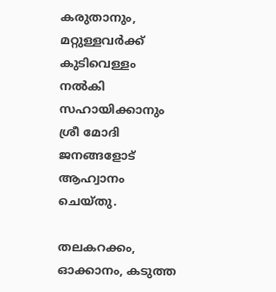കരുതാനും, മറ്റുള്ളവർക്ക് കുടിവെള്ളം നൽകി സഹായിക്കാനും ശ്രീ മോദി ജനങ്ങളോട് ആഹ്വാനം ചെയ്തു.

തലകറക്കം, ഓക്കാനം, കടുത്ത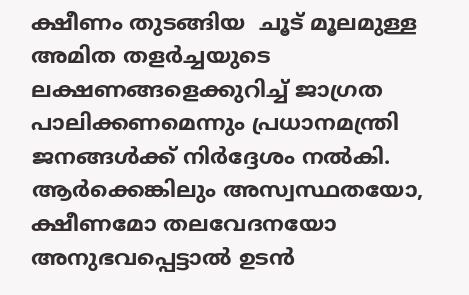ക്ഷീണം തുടങ്ങിയ  ചൂട് മൂലമുള്ള അമിത തളർച്ചയുടെ ലക്ഷണങ്ങളെക്കുറിച്ച് ജാഗ്രത പാലിക്കണമെന്നും പ്രധാനമന്ത്രി ജനങ്ങൾക്ക് നിർദ്ദേശം നൽകി. ആർക്കെങ്കിലും അസ്വസ്ഥതയോ, ക്ഷീണമോ തലവേദനയോ അനുഭവപ്പെട്ടാൽ ഉടൻ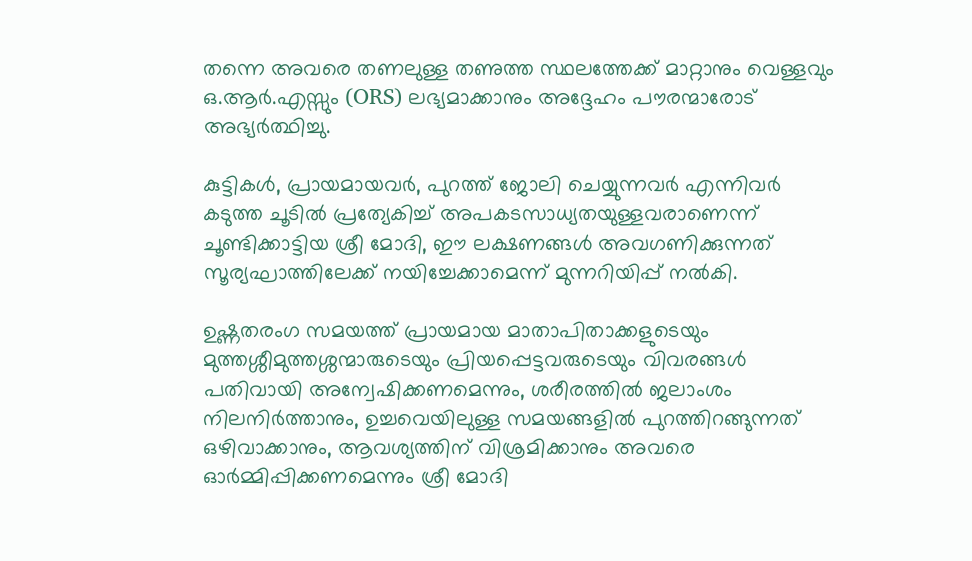തന്നെ അവരെ തണലുള്ള തണുത്ത സ്ഥലത്തേക്ക് മാറ്റാനും വെള്ളവും ഒ.ആർ.എസ്സും (ORS) ലഭ്യമാക്കാനും അദ്ദേഹം പൗരന്മാരോട് അഭ്യർത്ഥിച്ചു.

കുട്ടികൾ, പ്രായമായവർ, പുറത്ത് ജോലി ചെയ്യുന്നവർ എന്നിവർ കടുത്ത ചൂടിൽ പ്രത്യേകിച്ച് അപകടസാധ്യതയുള്ളവരാണെന്ന് ചൂണ്ടിക്കാട്ടിയ ശ്രീ മോദി, ഈ ലക്ഷണങ്ങൾ അവഗണിക്കുന്നത്  സൂര്യഘാത്തിലേക്ക് നയിച്ചേക്കാമെന്ന് മുന്നറിയിപ്പ് നൽകി.

ഉഷ്ണതരംഗ സമയത്ത് പ്രായമായ മാതാപിതാക്കളുടെയും മുത്തശ്ശീമുത്തശ്ശന്മാരുടെയും പ്രിയപ്പെട്ടവരുടെയും വിവരങ്ങൾ പതിവായി അന്വേഷിക്കണമെന്നും, ശരീരത്തിൽ ജലാംശം നിലനിർത്താനും, ഉച്ചവെയിലുള്ള സമയങ്ങളിൽ പുറത്തിറങ്ങുന്നത് ഒഴിവാക്കാനും, ആവശ്യത്തിന് വിശ്രമിക്കാനും അവരെ ഓർമ്മിപ്പിക്കണമെന്നും ശ്രീ മോദി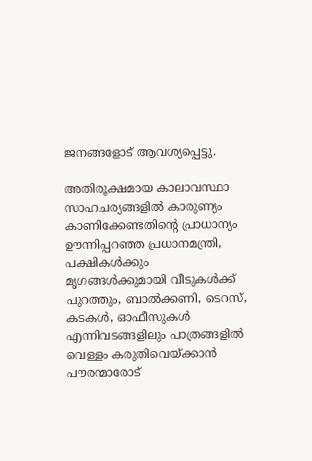ജനങ്ങളോട് ആവശ്യപ്പെട്ടു.

അതിരൂക്ഷമായ കാലാവസ്ഥാ സാഹചര്യങ്ങളിൽ കാരുണ്യം കാണിക്കേണ്ടതിന്റെ പ്രാധാന്യം ഊന്നിപ്പറഞ്ഞ പ്രധാനമന്ത്രി, പക്ഷികൾക്കും മൃഗങ്ങൾക്കുമായി വീടുകൾക്ക് പുറത്തും, ബാൽക്കണി, ടെറസ്, കടകൾ, ഓഫീസുകൾ എന്നിവടങ്ങളിലും പാത്രങ്ങളിൽ വെള്ളം കരുതിവെയ്ക്കാൻ പൗരന്മാരോട്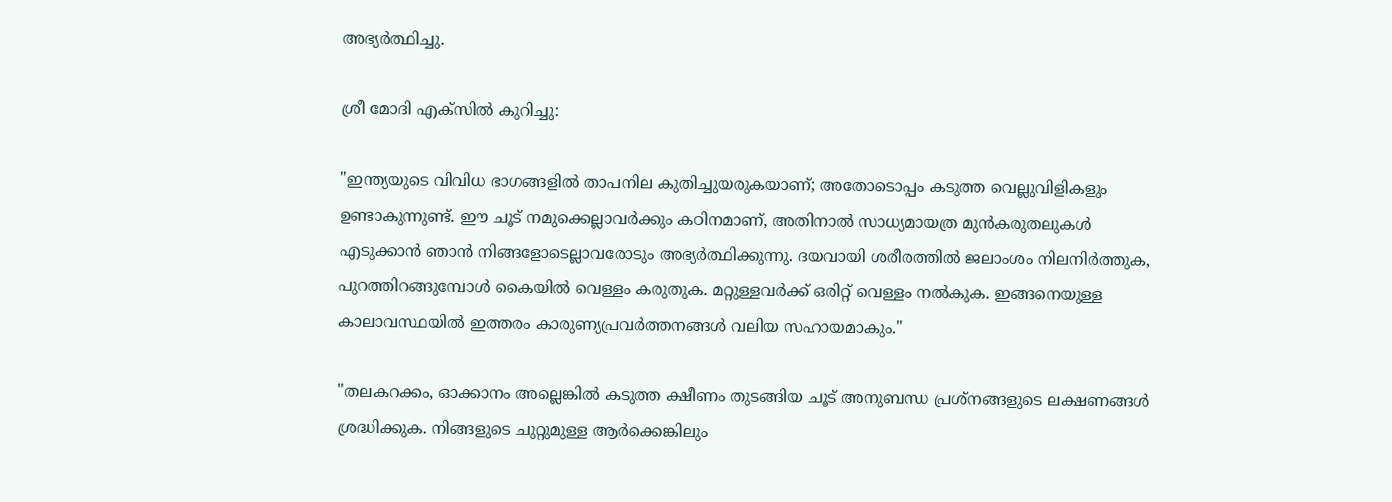അഭ്യർത്ഥിച്ചു.

ശ്രീ മോദി എക്സിൽ കുറിച്ചു:

"ഇന്ത്യയുടെ വിവിധ ഭാഗങ്ങളിൽ താപനില കുതിച്ചുയരുകയാണ്; അതോടൊപ്പം കടുത്ത വെല്ലുവിളികളും ഉണ്ടാകുന്നുണ്ട്. ഈ ചൂട് നമുക്കെല്ലാവർക്കും കഠിനമാണ്, അതിനാൽ സാധ്യമായത്ര മുൻകരുതലുകൾ എടുക്കാൻ ഞാൻ നിങ്ങളോടെല്ലാവരോടും അഭ്യർത്ഥിക്കുന്നു. ദയവായി ശരീരത്തിൽ ജലാംശം നിലനിർത്തുക, പുറത്തിറങ്ങുമ്പോൾ കൈയിൽ വെള്ളം കരുതുക. മറ്റുള്ളവർക്ക് ഒരിറ്റ് വെള്ളം നൽകുക. ഇങ്ങനെയുള്ള കാലാവസ്ഥയിൽ ഇത്തരം കാരുണ്യപ്രവർത്തനങ്ങൾ വലിയ സഹായമാകും."

"തലകറക്കം, ഓക്കാനം അല്ലെങ്കിൽ കടുത്ത ക്ഷീണം തുടങ്ങിയ ചൂട് അനുബന്ധ പ്രശ്നങ്ങളുടെ ലക്ഷണങ്ങൾ ശ്രദ്ധിക്കുക. നിങ്ങളുടെ ചുറ്റുമുള്ള ആർക്കെങ്കിലും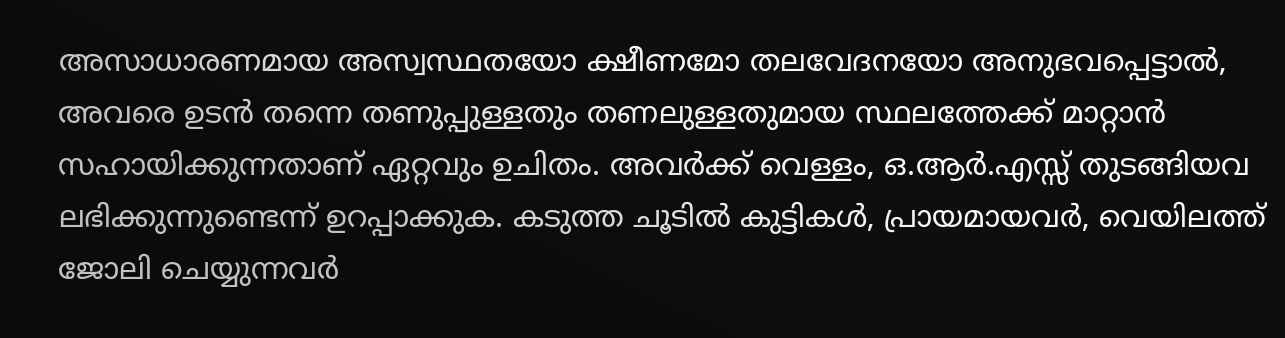അസാധാരണമായ അസ്വസ്ഥതയോ ക്ഷീണമോ തലവേദനയോ അനുഭവപ്പെട്ടാൽ, അവരെ ഉടൻ തന്നെ തണുപ്പുള്ളതും തണലുള്ളതുമായ സ്ഥലത്തേക്ക് മാറ്റാൻ സഹായിക്കുന്നതാണ് ഏറ്റവും ഉചിതം. അവർക്ക് വെള്ളം, ഒ.ആർ.എസ്സ് തുടങ്ങിയവ ലഭിക്കുന്നുണ്ടെന്ന് ഉറപ്പാക്കുക. കടുത്ത ചൂടിൽ കുട്ടികൾ, പ്രായമായവർ, വെയിലത്ത് ജോലി ചെയ്യുന്നവർ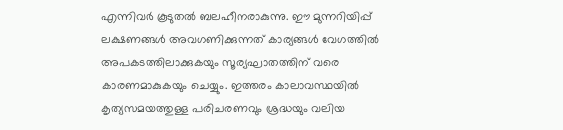എന്നിവർ കൂടുതൽ ബലഹീനരാകുന്നു. ഈ മുന്നറിയിപ്പ് ലക്ഷണങ്ങൾ അവഗണിക്കുന്നത് കാര്യങ്ങൾ വേഗത്തിൽ അപകടത്തിലാക്കുകയും സൂര്യഘാതത്തിന് വരെ കാരണമാകുകയും ചെയ്യും. ഇത്തരം കാലാവസ്ഥയിൽ കൃത്യസമയത്തുള്ള പരിചരണവും ശ്രദ്ധയും വലിയ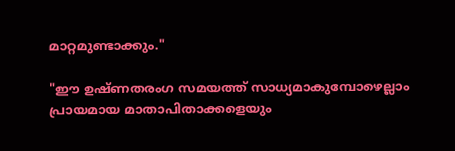മാറ്റമുണ്ടാക്കും."

"ഈ ഉഷ്ണതരംഗ സമയത്ത് സാധ്യമാകുമ്പോഴെല്ലാം പ്രായമായ മാതാപിതാക്കളെയും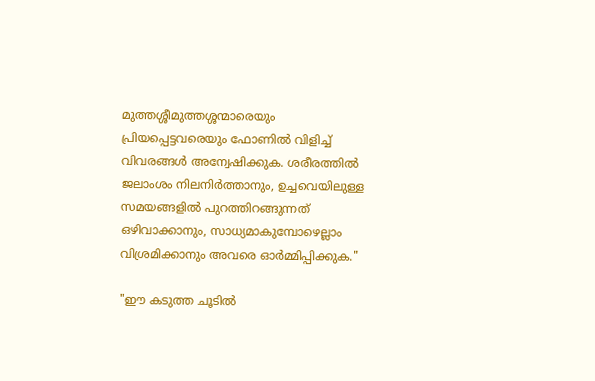മുത്തശ്ശീമുത്തശ്ശന്മാരെയും പ്രിയപ്പെട്ടവരെയും ഫോണിൽ വിളിച്ച് വിവരങ്ങൾ അന്വേഷിക്കുക. ശരീരത്തിൽ ജലാംശം നിലനിർത്താനും, ഉച്ചവെയിലുള്ള സമയങ്ങളിൽ പുറത്തിറങ്ങുന്നത് ഒഴിവാക്കാനും, സാധ്യമാകുമ്പോഴെല്ലാം വിശ്രമിക്കാനും അവരെ ഓർമ്മിപ്പിക്കുക."

"ഈ കടുത്ത ചൂടിൽ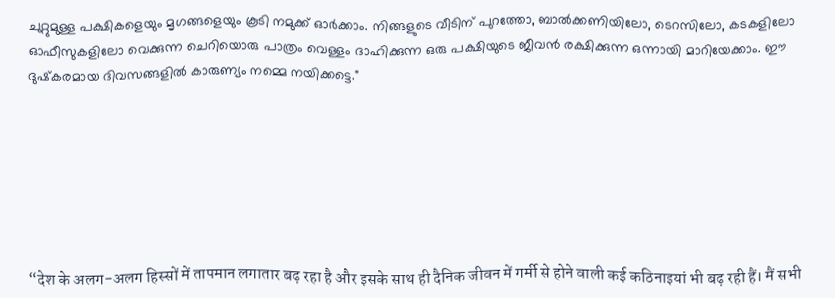ചുറ്റുമുള്ള പക്ഷികളെയും മൃഗങ്ങളെയും കൂടി നമുക്ക് ഓർക്കാം. നിങ്ങളുടെ വീടിന് പുറത്തോ, ബാൽക്കണിയിലോ, ടെറസിലോ, കടകളിലോ ഓഫീസുകളിലോ വെക്കുന്ന ചെറിയൊരു പാത്രം വെള്ളം ദാഹിക്കുന്ന ഒരു പക്ഷിയുടെ ജീവൻ രക്ഷിക്കുന്ന ഒന്നായി മാറിയേക്കാം. ഈ ദുഷ്‌കരമായ ദിവസങ്ങളിൽ കാരുണ്യം നമ്മെ നയിക്കട്ടെ."







“देश के अलग-अलग हिस्सों में तापमान लगातार बढ़ रहा है और इसके साथ ही दैनिक जीवन में गर्मी से होने वाली कई कठिनाइयां भी बढ़ रही हैं। मैं सभी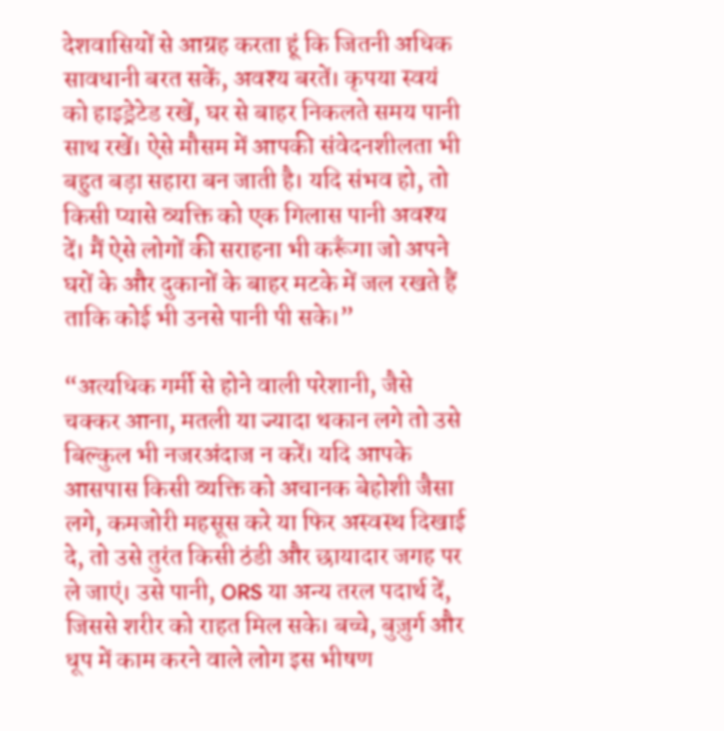देशवासियों से आग्रह करता हूं कि जितनी अधिक सावधानी बरत सकें, अवश्य बरतें। कृपया स्वयं को हाइड्रेटेड रखें, घर से बाहर निकलते समय पानी साथ रखें। ऐसे मौसम में आपकी संवेदनशीलता भी बहुत बड़ा सहारा बन जाती है। यदि संभव हो, तो किसी प्यासे व्यक्ति को एक गिलास पानी अवश्य दें। मैं ऐसे लोगों की सराहना भी करूँगा जो अपने घरों के और दुकानों के बाहर मटके में जल रखते हैं ताकि कोई भी उनसे पानी पी सके।”

“अत्यधिक गर्मी से होने वाली परेशानी, जैसे चक्कर आना, मतली या ज्यादा थकान लगे तो उसे बिल्कुल भी नजरअंदाज न करें। यदि आपके आसपास किसी व्यक्ति को अचानक बेहोशी जैसा लगे, कमजोरी महसूस करे या फिर अस्वस्थ दिखाई दे, तो उसे तुरंत किसी ठंडी और छायादार जगह पर ले जाएं। उसे पानी, ORS या अन्य तरल पदार्थ दें, जिससे शरीर को राहत मिल सके। बच्चे, बुज़ुर्ग और धूप में काम करने वाले लोग इस भीषण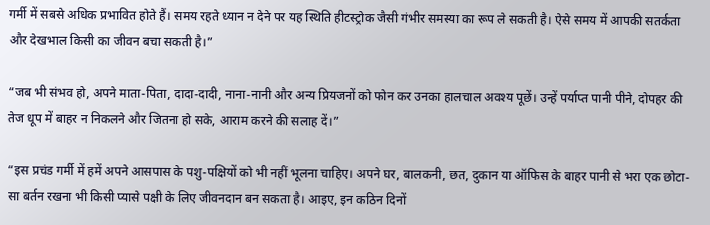गर्मी में सबसे अधिक प्रभावित होते हैं। समय रहते ध्यान न देने पर यह स्थिति हीटस्ट्रोक जैसी गंभीर समस्या का रूप ले सकती है। ऐसे समय में आपकी सतर्कता और देखभाल किसी का जीवन बचा सकती है।”

“जब भी संभव हो, अपने माता-पिता, दादा-दादी, नाना-नानी और अन्य प्रियजनों को फोन कर उनका हालचाल अवश्य पूछें। उन्हें पर्याप्त पानी पीने, दोपहर की तेज धूप में बाहर न निकलने और जितना हो सके, आराम करने की सलाह दें।”

“इस प्रचंड गर्मी में हमें अपने आसपास के पशु-पक्षियों को भी नहीं भूलना चाहिए। अपने घर, बालकनी, छत, दुकान या ऑफिस के बाहर पानी से भरा एक छोटा-सा बर्तन रखना भी किसी प्यासे पक्षी के लिए जीवनदान बन सकता है। आइए, इन कठिन दिनों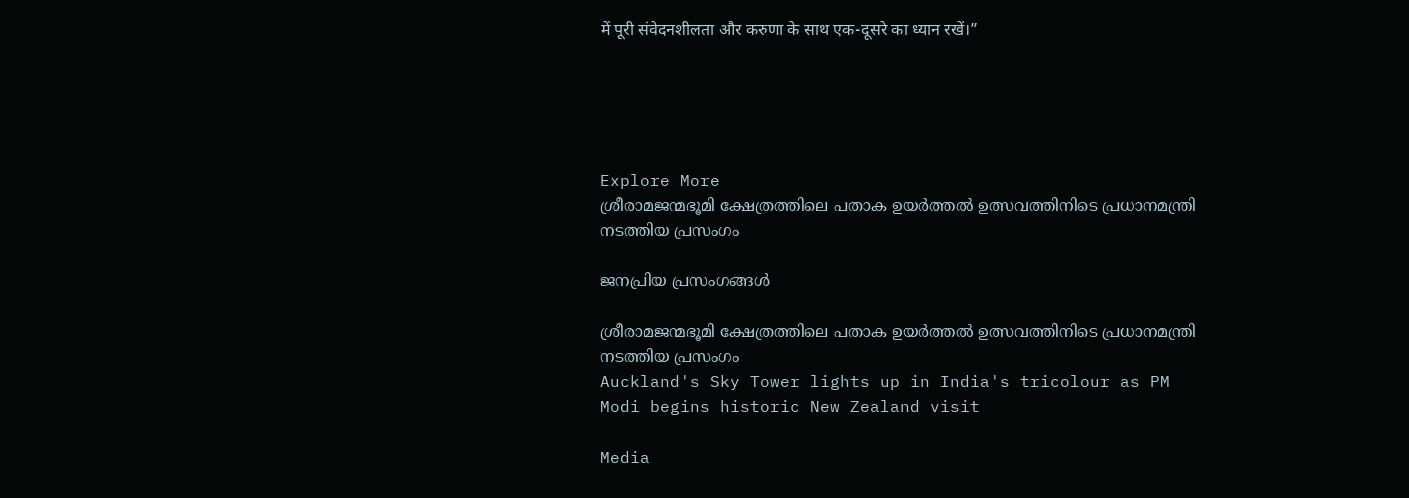में पूरी संवेदनशीलता और करुणा के साथ एक-दूसरे का ध्यान रखें।”





Explore More
ശ്രീരാമജന്മഭൂമി ക്ഷേത്രത്തിലെ പതാക ഉയർത്തൽ ഉത്സവത്തിനിടെ പ്രധാനമന്ത്രി നടത്തിയ പ്രസംഗം

ജനപ്രിയ പ്രസംഗങ്ങൾ

ശ്രീരാമജന്മഭൂമി ക്ഷേത്രത്തിലെ പതാക ഉയർത്തൽ ഉത്സവത്തിനിടെ പ്രധാനമന്ത്രി നടത്തിയ പ്രസംഗം
Auckland's Sky Tower lights up in India's tricolour as PM Modi begins historic New Zealand visit

Media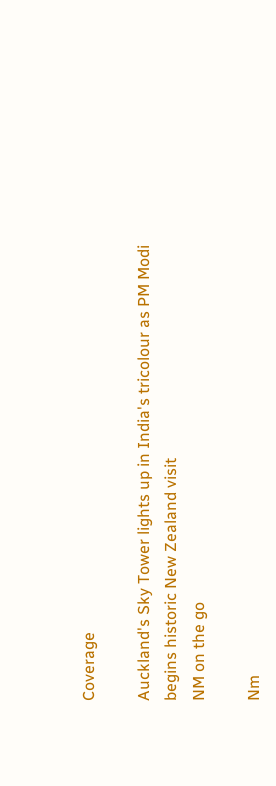Coverage

Auckland's Sky Tower lights up in India's tricolour as PM Modi begins historic New Zealand visit
NM on the go

Nm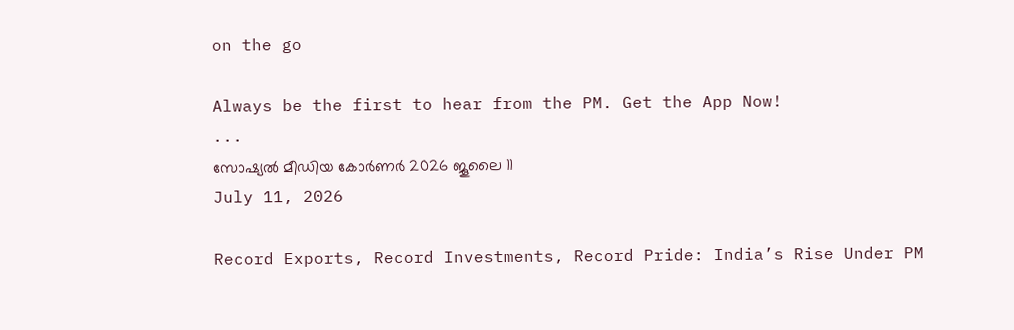on the go

Always be the first to hear from the PM. Get the App Now!
...
സോഷ്യൽ മീഡിയ കോർണർ 2026 ജൂലൈ 11
July 11, 2026

Record Exports, Record Investments, Record Pride: India’s Rise Under PM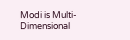Modi is Multi-Dimensional